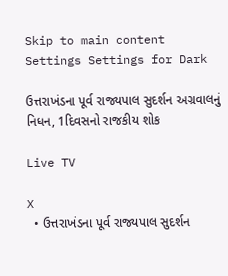Skip to main content
Settings Settings for Dark

ઉત્તરાખંડના પૂર્વ રાજ્યપાલ સુદર્શન અગ્રવાલનું નિધન, 1દિવસનો રાજકીય શોક

Live TV

X
  • ઉત્તરાખંડના પૂર્વ રાજ્યપાલ સુદર્શન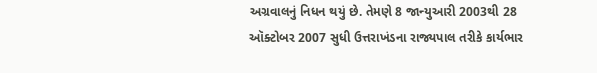અગ્રવાલનું નિધન થયું છે. તેમણે 8 જાન્યુઆરી 2003થી 28 ઑક્ટોબર 2007 સુધી ઉત્તરાખંડના રાજ્યપાલ તરીકે કાર્યભાર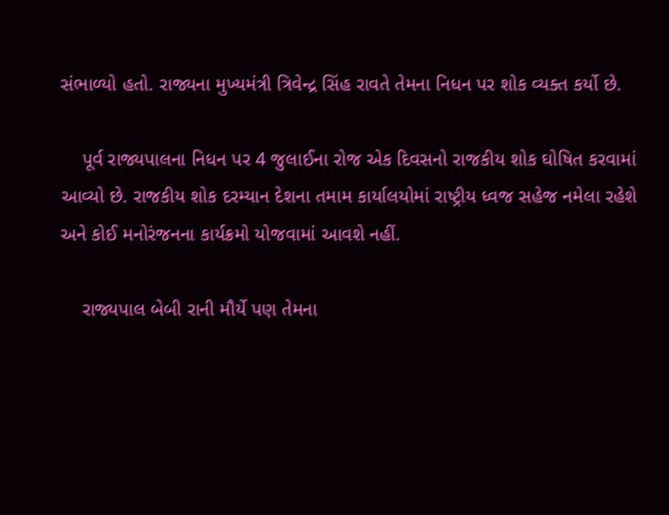સંભાળ્યો હતો. રાજ્યના મુખ્યમંત્રી ત્રિવેન્દ્ર સિંહ રાવતે તેમના નિધન પર શોક વ્યક્ત કર્યો છે.

    પૂર્વ રાજ્યપાલના નિધન પર 4 જુલાઈના રોજ એક દિવસનો રાજકીય શોક ઘોષિત કરવામાં આવ્યો છે. રાજકીય શોક દરમ્યાન દેશના તમામ કાર્યાલયોમાં રાષ્ટ્રીય ધ્વજ સહેજ નમેલા રહેશે અને કોઈ મનોરંજનના કાર્યક્રમો યોજવામાં આવશે નહીં.

    રાજ્યપાલ બેબી રાની મૌર્યે પણ તેમના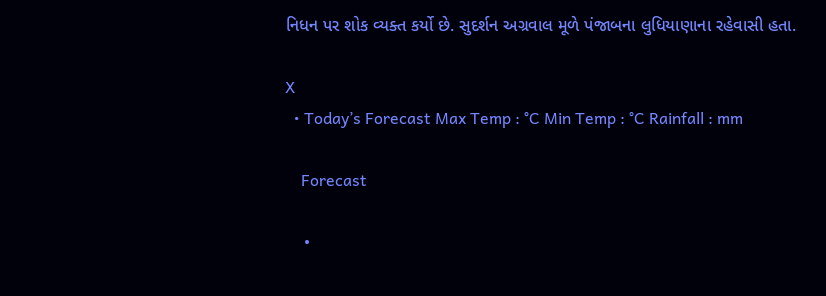નિધન પર શોક વ્યક્ત કર્યો છે. સુદર્શન અગ્રવાલ મૂળે પંજાબના લુધિયાણાના રહેવાસી હતા.

X
  • Today’s Forecast Max Temp : °C Min Temp : °C Rainfall : mm

    Forecast

    •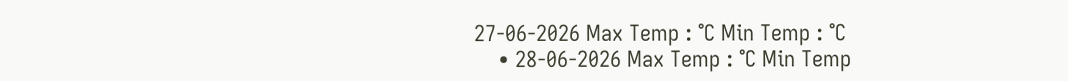27-06-2026 Max Temp : °C Min Temp : °C
    • 28-06-2026 Max Temp : °C Min Temp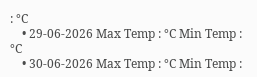: °C
    • 29-06-2026 Max Temp : °C Min Temp : °C
    • 30-06-2026 Max Temp : °C Min Temp :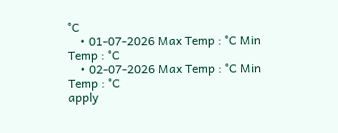°C
    • 01-07-2026 Max Temp : °C Min Temp : °C
    • 02-07-2026 Max Temp : °C Min Temp : °C
apply